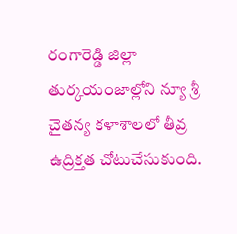రంగారెడ్డి జిల్లా తుర్కయంజాల్లోని న్యూ శ్రీ చైతన్య కళాశాలలో తీవ్ర ఉద్రిక్తత చోటుచేసుకుంది.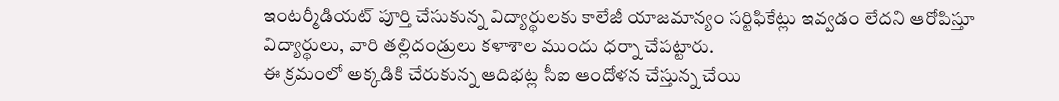ఇంటర్మీడియట్ పూర్తి చేసుకున్న విద్యార్థులకు కాలేజీ యాజమాన్యం సర్టిఫికేట్లు ఇవ్వడం లేదని ఆరోపిస్తూ విద్యార్థులు, వారి తల్లిదండ్రులు కళాశాల ముందు ధర్నా చేపట్టారు.
ఈ క్రమంలో అక్కడికి చేరుకున్న ఆదిభట్ల సీఐ ఆందోళన చేస్తున్న చేయి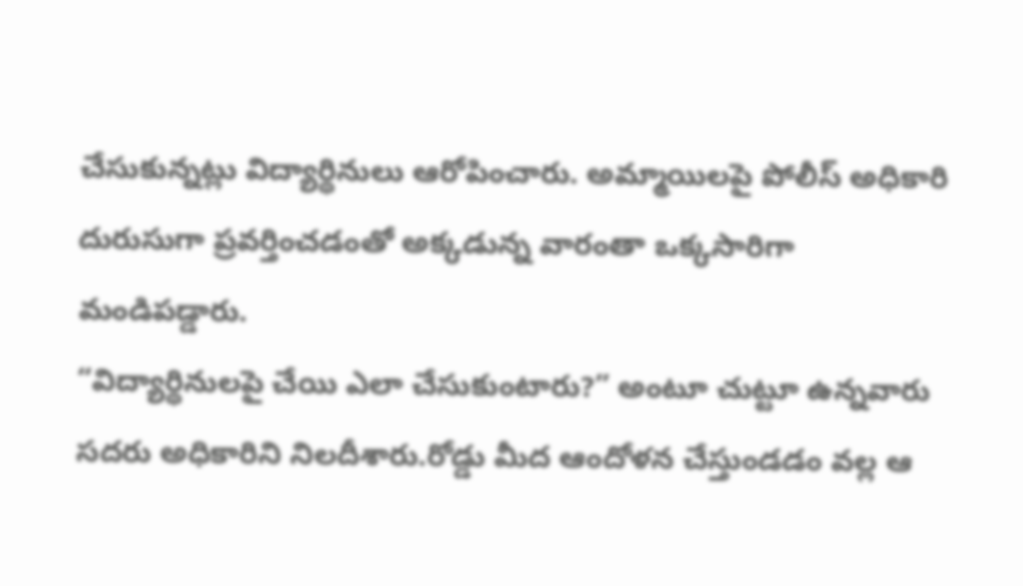చేసుకున్నట్లు విద్యార్థినులు ఆరోపించారు. అమ్మాయిలపై పోలీస్ అధికారి దురుసుగా ప్రవర్తించడంతో అక్కడున్న వారంతా ఒక్కసారిగా మండిపడ్డారు.
“విద్యార్థినులపై చేయి ఎలా చేసుకుంటారు?” అంటూ చుట్టూ ఉన్నవారు సదరు అధికారిని నిలదీశారు.రోడ్డు మీద ఆందోళన చేస్తుండడం వల్ల ఆ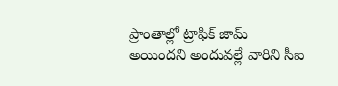ప్రాంతాల్లో ట్రాఫిక్ జామ్ అయిందని అందువల్లే వారిని సీఐ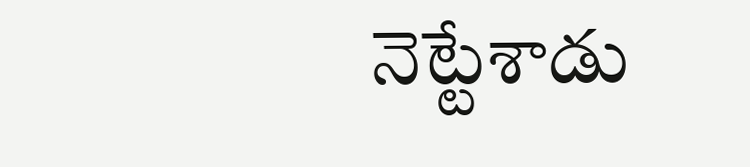నెట్టేశాడు